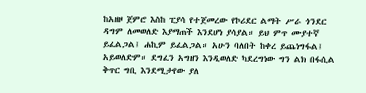ከአዘዞ ጀምሮ እስከ ፒያሳ የተጀመረው የኮሪደር ልማት ሥራ ጎንደር ዳግም ለመወለድ እያማጠች እንደሆነ ያሳያል። ይህ ምጥ ሙያተኛ ይፈልጋል፤ ሐኪም ይፈልጋል። አሁን ባለበት ከቀረ ይጨነግፋል፤ አይወለድም። ደግፈን አግዘን እንዲወለድ ካደረግነው ግን ልክ በፋሲል ቅጥር ግቢ እንደሚታየው ያለ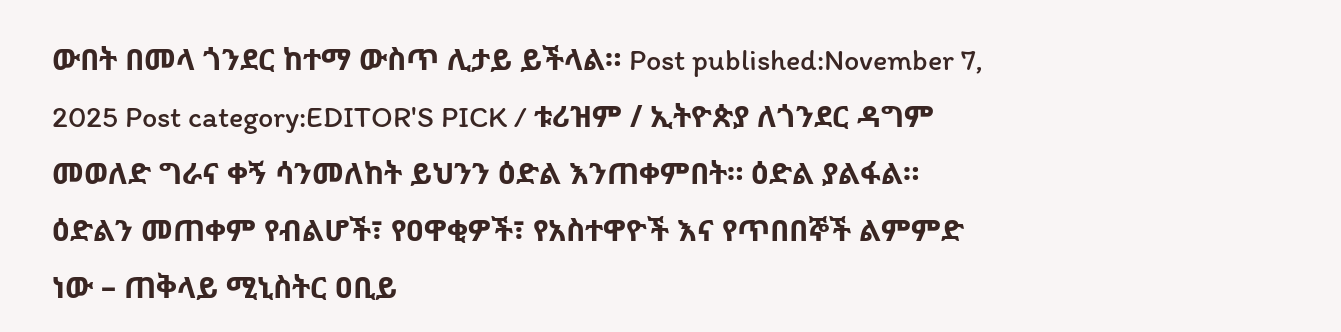ውበት በመላ ጎንደር ከተማ ውስጥ ሊታይ ይችላል። Post published:November 7, 2025 Post category:EDITOR'S PICK / ቱሪዝም / ኢትዮጵያ ለጎንደር ዳግም መወለድ ግራና ቀኝ ሳንመለከት ይህንን ዕድል እንጠቀምበት። ዕድል ያልፋል። ዕድልን መጠቀም የብልሆች፣ የዐዋቂዎች፣ የአስተዋዮች እና የጥበበኞች ልምምድ ነው – ጠቅላይ ሚኒስትር ዐቢይ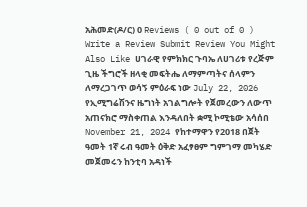አሕመድ(ዶ/ር) 0 Reviews ( 0 out of 0 ) Write a Review Submit Review You Might Also Like ሀገራዊ የምክክር ጉባኤ ለሀገሪቱ የረጅም ጊዜ ችግሮች ዘላቂ መፍትሔ ለማምጣትና ሰላምን ለማረጋገጥ ወሳኝ ምዕራፍ ነው July 22, 2026 የኢሚግሬሽንና ዜግነት አገልግሎት የጀመረውን ለውጥ አጠናክሮ ማስቀጠል እንዳለበት ቋሚ ኮሚቴው አሳሰበ November 21, 2024 የከተማዋን የ2018 በጀት ዓመት 1ኛ ሩብ ዓመት ዕቅድ አፈፃፀም ግምገማ መካሄድ መጀመሩን ከንቲባ አዳነች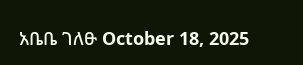አቤቤ ገለፁ October 18, 2025